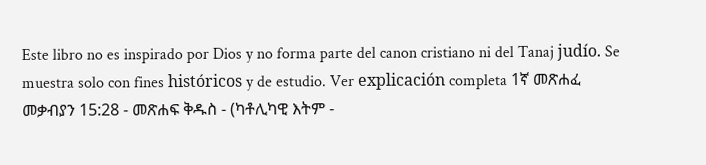Este libro no es inspirado por Dios y no forma parte del canon cristiano ni del Tanaj judío. Se muestra solo con fines históricos y de estudio. Ver explicación completa 1ኛ መጽሐፈ መቃብያን 15:28 - መጽሐፍ ቅዱስ - (ካቶሊካዊ እትም -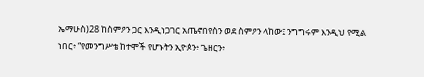ኤማሁስ)28 ከስምዖን ጋር እንዲነጋገር አጤኖበየስን ወደ ስምዖን ላከው፤ ንግግሩም እንዲህ የሚል ነበር፥ “የመንግሥቴ ከተሞች የሆኑትን ኢዮጶን፥ ጌዘርን፥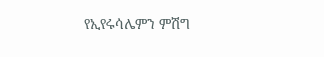የኢየሩሳሌምን ምሽግ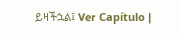ይዛችኋል፤ Ver Capítulo |